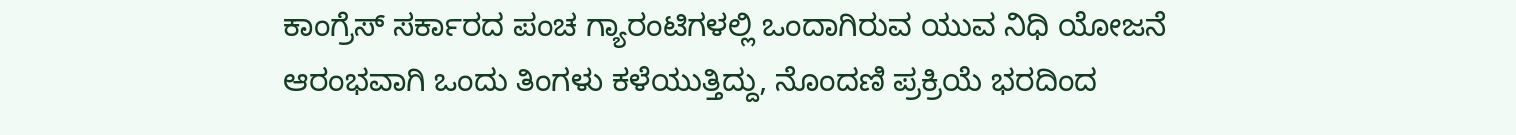ಕಾಂಗ್ರೆಸ್ ಸರ್ಕಾರದ ಪಂಚ ಗ್ಯಾರಂಟಿಗಳಲ್ಲಿ ಒಂದಾಗಿರುವ ಯುವ ನಿಧಿ ಯೋಜನೆ ಆರಂಭವಾಗಿ ಒಂದು ತಿಂಗಳು ಕಳೆಯುತ್ತಿದ್ದು, ನೊಂದಣಿ ಪ್ರಕ್ರಿಯೆ ಭರದಿಂದ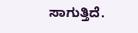ಸಾಗುತ್ತಿದೆ.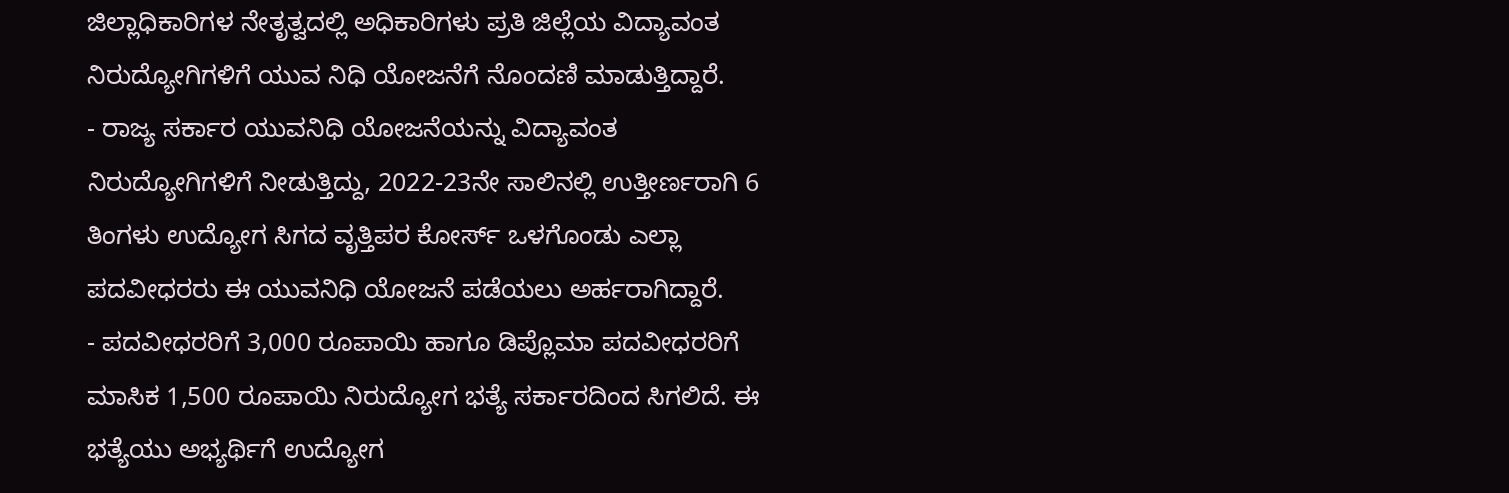ಜಿಲ್ಲಾಧಿಕಾರಿಗಳ ನೇತೃತ್ವದಲ್ಲಿ ಅಧಿಕಾರಿಗಳು ಪ್ರತಿ ಜಿಲ್ಲೆಯ ವಿದ್ಯಾವಂತ ನಿರುದ್ಯೋಗಿಗಳಿಗೆ ಯುವ ನಿಧಿ ಯೋಜನೆಗೆ ನೊಂದಣಿ ಮಾಡುತ್ತಿದ್ದಾರೆ.
- ರಾಜ್ಯ ಸರ್ಕಾರ ಯುವನಿಧಿ ಯೋಜನೆಯನ್ನು ವಿದ್ಯಾವಂತ ನಿರುದ್ಯೋಗಿಗಳಿಗೆ ನೀಡುತ್ತಿದ್ದು, 2022-23ನೇ ಸಾಲಿನಲ್ಲಿ ಉತ್ತೀರ್ಣರಾಗಿ 6 ತಿಂಗಳು ಉದ್ಯೋಗ ಸಿಗದ ವೃತ್ತಿಪರ ಕೋರ್ಸ್ ಒಳಗೊಂಡು ಎಲ್ಲಾ ಪದವೀಧರರು ಈ ಯುವನಿಧಿ ಯೋಜನೆ ಪಡೆಯಲು ಅರ್ಹರಾಗಿದ್ದಾರೆ.
- ಪದವೀಧರರಿಗೆ 3,000 ರೂಪಾಯಿ ಹಾಗೂ ಡಿಪ್ಲೊಮಾ ಪದವೀಧರರಿಗೆ ಮಾಸಿಕ 1,500 ರೂಪಾಯಿ ನಿರುದ್ಯೋಗ ಭತ್ಯೆ ಸರ್ಕಾರದಿಂದ ಸಿಗಲಿದೆ. ಈ ಭತ್ಯೆಯು ಅಭ್ಯರ್ಥಿಗೆ ಉದ್ಯೋಗ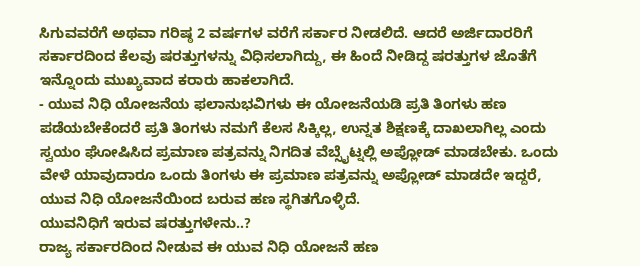ಸಿಗುವವರೆಗೆ ಅಥವಾ ಗರಿಷ್ಠ 2 ವರ್ಷಗಳ ವರೆಗೆ ಸರ್ಕಾರ ನೀಡಲಿದೆ. ಆದರೆ ಅರ್ಜಿದಾರರಿಗೆ ಸರ್ಕಾರದಿಂದ ಕೆಲವು ಷರತ್ತುಗಳನ್ನು ವಿಧಿಸಲಾಗಿದ್ದು, ಈ ಹಿಂದೆ ನೀಡಿದ್ದ ಷರತ್ತುಗಳ ಜೊತೆಗೆ ಇನ್ನೊಂದು ಮುಖ್ಯವಾದ ಕರಾರು ಹಾಕಲಾಗಿದೆ.
- ಯುವ ನಿಧಿ ಯೋಜನೆಯ ಫಲಾನುಭವಿಗಳು ಈ ಯೋಜನೆಯಡಿ ಪ್ರತಿ ತಿಂಗಳು ಹಣ ಪಡೆಯಬೇಕೆಂದರೆ ಪ್ರತಿ ತಿಂಗಳು ನಮಗೆ ಕೆಲಸ ಸಿಕ್ಕಿಲ್ಲ, ಉನ್ನತ ಶಿಕ್ಷಣಕ್ಕೆ ದಾಖಲಾಗಿಲ್ಲ ಎಂದು ಸ್ವಯಂ ಘೋಷಿಸಿದ ಪ್ರಮಾಣ ಪತ್ರವನ್ನು ನಿಗದಿತ ವೆಬ್ಸೈಟ್ನಲ್ಲಿ ಅಪ್ಲೋಡ್ ಮಾಡಬೇಕು. ಒಂದು ವೇಳೆ ಯಾವುದಾರೂ ಒಂದು ತಿಂಗಳು ಈ ಪ್ರಮಾಣ ಪತ್ರವನ್ನು ಅಪ್ಲೋಡ್ ಮಾಡದೇ ಇದ್ದರೆ, ಯುವ ನಿಧಿ ಯೋಜನೆಯಿಂದ ಬರುವ ಹಣ ಸ್ಥಗಿತಗೊಳ್ಳಿದೆ.
ಯುವನಿಧಿಗೆ ಇರುವ ಷರತ್ತುಗಳೇನು..?
ರಾಜ್ಯ ಸರ್ಕಾರದಿಂದ ನೀಡುವ ಈ ಯುವ ನಿಧಿ ಯೋಜನೆ ಹಣ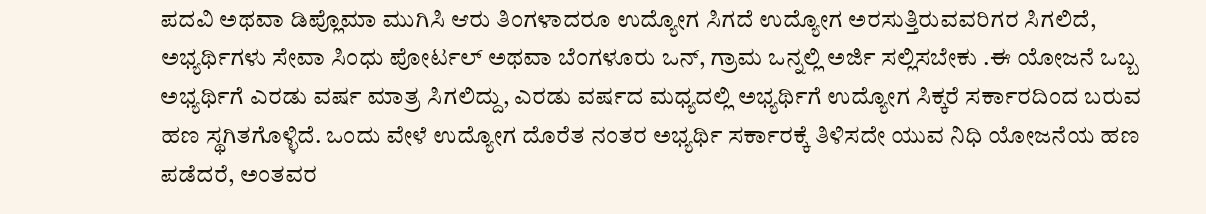ಪದವಿ ಅಥವಾ ಡಿಪ್ಲೊಮಾ ಮುಗಿಸಿ ಆರು ತಿಂಗಳಾದರೂ ಉದ್ಯೋಗ ಸಿಗದೆ ಉದ್ಯೋಗ ಅರಸುತ್ತಿರುವವರಿಗರ ಸಿಗಲಿದೆ, ಅಭ್ಯರ್ಥಿಗಳು ಸೇವಾ ಸಿಂಧು ಪೋರ್ಟಲ್ ಅಥವಾ ಬೆಂಗಳೂರು ಒನ್, ಗ್ರಾಮ ಒನ್ನಲ್ಲಿ ಅರ್ಜಿ ಸಲ್ಲಿಸಬೇಕು .ಈ ಯೋಜನೆ ಒಬ್ಬ ಅಭ್ಯರ್ಥಿಗೆ ಎರಡು ವರ್ಷ ಮಾತ್ರ ಸಿಗಲಿದ್ದು, ಎರಡು ವರ್ಷದ ಮಧ್ಯದಲ್ಲಿ ಅಭ್ಯರ್ಥಿಗೆ ಉದ್ಯೋಗ ಸಿಕ್ಕರೆ ಸರ್ಕಾರದಿಂದ ಬರುವ ಹಣ ಸ್ಥಗಿತಗೊಳ್ಳಿದೆ. ಒಂದು ವೇಳೆ ಉದ್ಯೋಗ ದೊರೆತ ನಂತರ ಅಭ್ಯರ್ಥಿ ಸರ್ಕಾರಕ್ಕೆ ತಿಳಿಸದೇ ಯುವ ನಿಧಿ ಯೋಜನೆಯ ಹಣ ಪಡೆದರೆ, ಅಂತವರ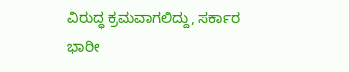ವಿರುದ್ಧ ಕ್ರಮವಾಗಲಿದ್ದು, ಸರ್ಕಾರ ಭಾರೀ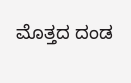ಮೊತ್ತದ ದಂಡ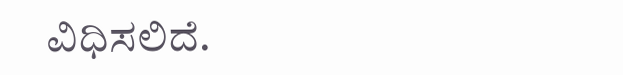ವಿಧಿಸಲಿದೆ.